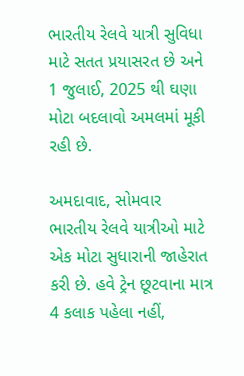ભારતીય રેલવે યાત્રી સુવિધા માટે સતત પ્રયાસરત છે અને 1 જુલાઈ, 2025 થી ઘણા મોટા બદલાવો અમલમાં મૂકી રહી છે.

અમદાવાદ, સોમવાર
ભારતીય રેલવે યાત્રીઓ માટે એક મોટા સુધારાની જાહેરાત કરી છે. હવે ટ્રેન છૂટવાના માત્ર 4 કલાક પહેલા નહીં,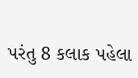પરંતુ 8 કલાક પહેલા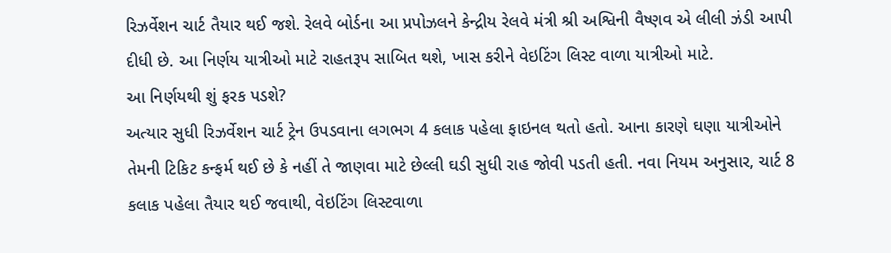રિઝર્વેશન ચાર્ટ તૈયાર થઈ જશે. રેલવે બોર્ડના આ પ્રપોઝલને કેન્દ્રીય રેલવે મંત્રી શ્રી અશ્વિની વૈષ્ણવ એ લીલી ઝંડી આપી દીધી છે. આ નિર્ણય યાત્રીઓ માટે રાહતરૂપ સાબિત થશે, ખાસ કરીને વેઇટિંગ લિસ્ટ વાળા યાત્રીઓ માટે.
આ નિર્ણયથી શું ફરક પડશે?
અત્યાર સુધી રિઝર્વેશન ચાર્ટ ટ્રેન ઉપડવાના લગભગ 4 કલાક પહેલા ફાઇનલ થતો હતો. આના કારણે ઘણા યાત્રીઓને તેમની ટિકિટ કન્ફર્મ થઈ છે કે નહીં તે જાણવા માટે છેલ્લી ઘડી સુધી રાહ જોવી પડતી હતી. નવા નિયમ અનુસાર, ચાર્ટ 8 કલાક પહેલા તૈયાર થઈ જવાથી, વેઇટિંગ લિસ્ટવાળા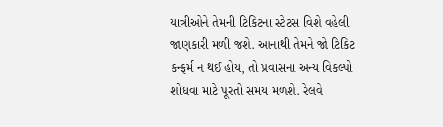યાત્રીઓને તેમની ટિકિટના સ્ટેટસ વિશે વહેલી જાણકારી મળી જશે. આનાથી તેમને જો ટિકિટ કન્ફર્મ ન થઈ હોય, તો પ્રવાસના અન્ય વિકલ્પો શોધવા માટે પૂરતો સમય મળશે. રેલવે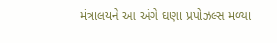મંત્રાલયને આ અંગે ઘણા પ્રપોઝલ્સ મળ્યા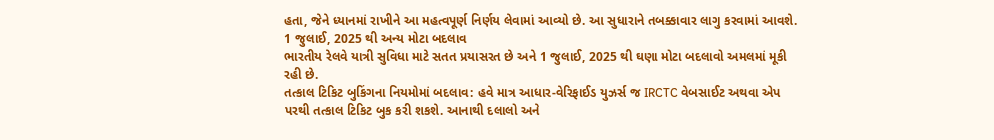હતા, જેને ધ્યાનમાં રાખીને આ મહત્વપૂર્ણ નિર્ણય લેવામાં આવ્યો છે. આ સુધારાને તબક્કાવાર લાગુ કરવામાં આવશે.
1 જુલાઈ, 2025 થી અન્ય મોટા બદલાવ
ભારતીય રેલવે યાત્રી સુવિધા માટે સતત પ્રયાસરત છે અને 1 જુલાઈ, 2025 થી ઘણા મોટા બદલાવો અમલમાં મૂકી રહી છે.
તત્કાલ ટિકિટ બુકિંગના નિયમોમાં બદલાવ: હવે માત્ર આધાર-વેરિફાઈડ યુઝર્સ જ IRCTC વેબસાઈટ અથવા એપ પરથી તત્કાલ ટિકિટ બુક કરી શકશે. આનાથી દલાલો અને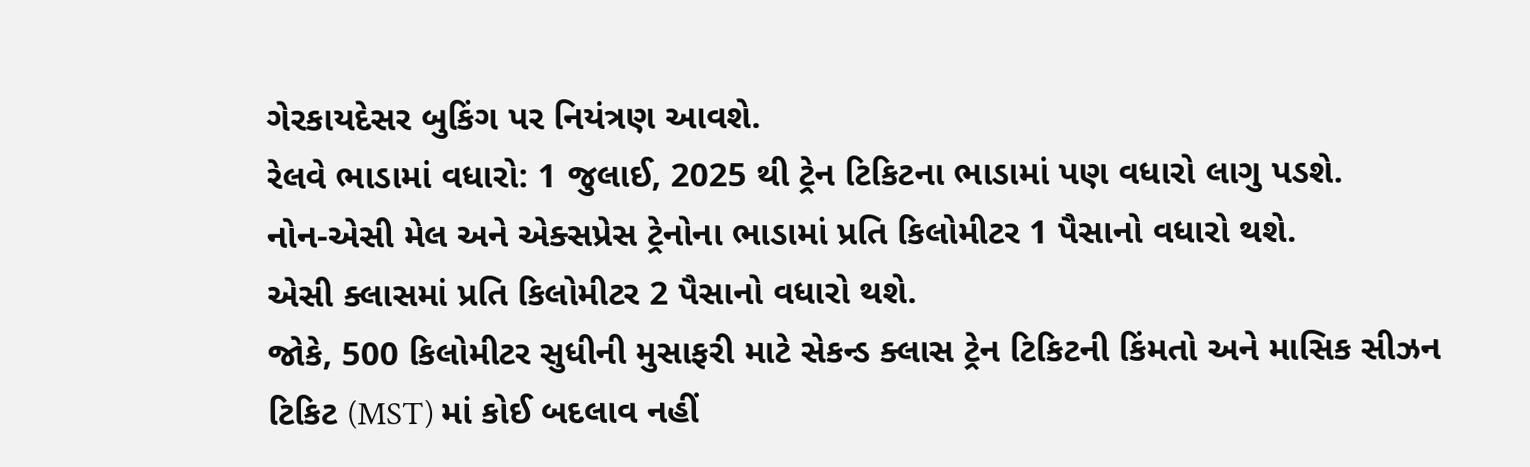ગેરકાયદેસર બુકિંગ પર નિયંત્રણ આવશે.
રેલવે ભાડામાં વધારો: 1 જુલાઈ, 2025 થી ટ્રેન ટિકિટના ભાડામાં પણ વધારો લાગુ પડશે.
નોન-એસી મેલ અને એક્સપ્રેસ ટ્રેનોના ભાડામાં પ્રતિ કિલોમીટર 1 પૈસાનો વધારો થશે.
એસી ક્લાસમાં પ્રતિ કિલોમીટર 2 પૈસાનો વધારો થશે.
જોકે, 500 કિલોમીટર સુધીની મુસાફરી માટે સેકન્ડ ક્લાસ ટ્રેન ટિકિટની કિંમતો અને માસિક સીઝન ટિકિટ (MST) માં કોઈ બદલાવ નહીં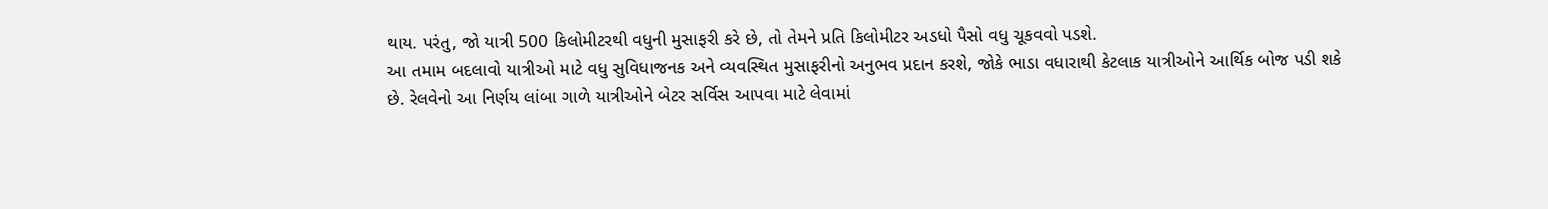થાય. પરંતુ, જો યાત્રી 500 કિલોમીટરથી વધુની મુસાફરી કરે છે, તો તેમને પ્રતિ કિલોમીટર અડધો પૈસો વધુ ચૂકવવો પડશે.
આ તમામ બદલાવો યાત્રીઓ માટે વધુ સુવિધાજનક અને વ્યવસ્થિત મુસાફરીનો અનુભવ પ્રદાન કરશે, જોકે ભાડા વધારાથી કેટલાક યાત્રીઓને આર્થિક બોજ પડી શકે છે. રેલવેનો આ નિર્ણય લાંબા ગાળે યાત્રીઓને બેટર સર્વિસ આપવા માટે લેવામાં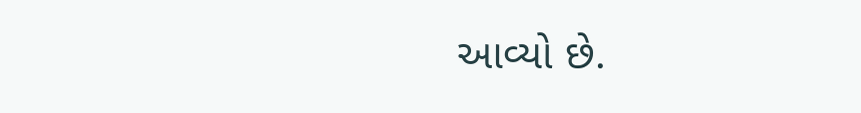આવ્યો છે.